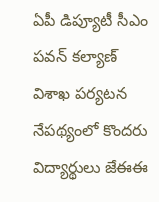ఏపీ డిప్యూటీ సీఎం పవన్ కల్యాణ్ విశాఖ పర్యటన నేపథ్యంలో కొందరు విద్యార్థులు జేఈఈ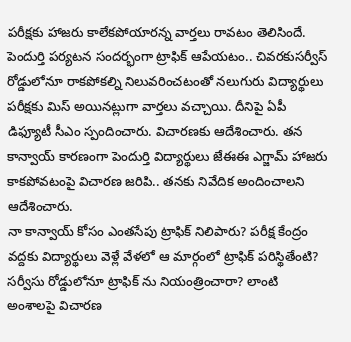పరీక్షకు హాజరు కాలేకపోయారన్న వార్తలు రావటం తెలిసిందే. పెందుర్తి పర్యటన సందర్భంగా ట్రాఫిక్ ఆపేయటం.. చివరకుసర్వీస్ రోడ్డులోనూ రాకపోకల్ని నిలువరించటంతో నలుగురు విద్యార్థులు పరీక్షకు మిస్ అయినట్లుగా వార్తలు వచ్చాయి. దీనిపై ఏపీ డిఫ్యూటీ సీఎం స్పందించారు. విచారణకు ఆదేశించారు. తన కాన్వాయ్ కారణంగా పెందుర్తి విద్యార్థులు జేఈఈ ఎగ్జామ్ హాజరు కాకపోవటంపై విచారణ జరిపి.. తనకు నివేదిక అందించాలని ఆదేశించారు.
నా కాన్వాయ్ కోసం ఎంతసేపు ట్రాఫిక్ నిలిపారు? పరీక్ష కేంద్రం వద్దకు విద్యార్థులు వెళ్లే వేళలో ఆ మార్గంలో ట్రాఫిక్ పరిస్థితేంటి? సర్వీసు రోడ్డులోనూ ట్రాఫిక్ ను నియంత్రించారా? లాంటి అంశాలపై విచారణ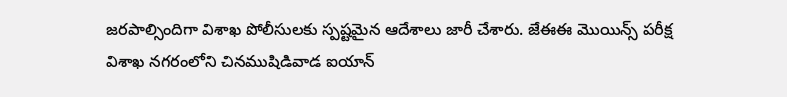జరపాల్సిందిగా విశాఖ పోలీసులకు స్పష్టమైన ఆదేశాలు జారీ చేశారు. జేఈఈ మొయిన్స్ పరీక్ష విశాఖ నగరంలోని చినముషిడివాడ ఐయాన్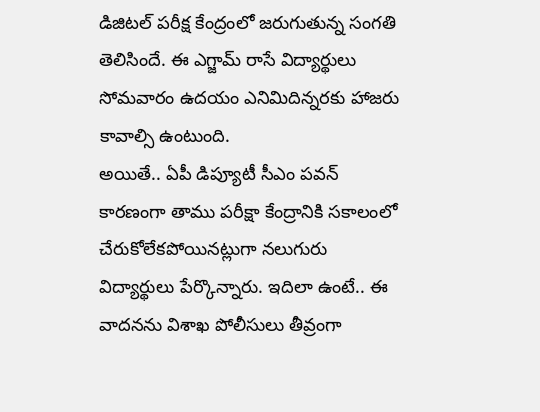డిజిటల్ పరీక్ష కేంద్రంలో జరుగుతున్న సంగతి తెలిసిందే. ఈ ఎగ్జామ్ రాసే విద్యార్థులు సోమవారం ఉదయం ఎనిమిదిన్నరకు హాజరు కావాల్సి ఉంటుంది.
అయితే.. ఏపీ డిప్యూటీ సీఎం పవన్ కారణంగా తాము పరీక్షా కేంద్రానికి సకాలంలో చేరుకోలేకపోయినట్లుగా నలుగురు విద్యార్థులు పేర్కొన్నారు. ఇదిలా ఉంటే.. ఈ వాదనను విశాఖ పోలీసులు తీవ్రంగా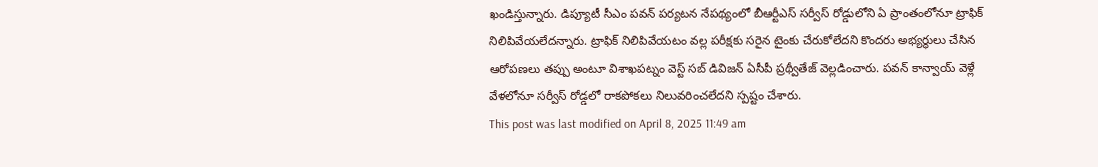ఖండిస్తున్నారు. డిప్యూటీ సీఎం పవన్ పర్యటన నేపథ్యంలో బీఆర్టీఎస్ సర్వీస్ రోడ్డులోని ఏ ప్రాంతంలోనూ ట్రాఫిక్ నిలిపివేయలేదన్నారు. ట్రాఫిక్ నిలిపివేయటం వల్ల పరీక్షకు సరైన టైంకు చేరుకోలేదని కొందరు అభ్యర్థులు చేసిన ఆరోపణలు తప్పు అంటూ విశాఖపట్నం వెస్ట్ సబ్ డివిజన్ ఏసీపీ ప్రథ్వీతేజ్ వెల్లడించారు. పవన్ కాన్వాయ్ వెళ్లే వేళలోనూ సర్వీస్ రోడ్డలో రాకపోకలు నిలువరించలేదని స్పష్టం చేశారు.
This post was last modified on April 8, 2025 11:49 am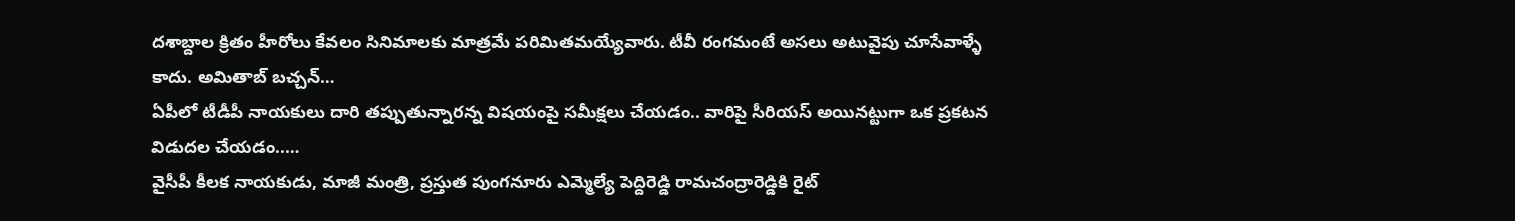దశాబ్దాల క్రితం హీరోలు కేవలం సినిమాలకు మాత్రమే పరిమితమయ్యేవారు. టీవీ రంగమంటే అసలు అటువైపు చూసేవాళ్ళే కాదు. అమితాబ్ బచ్చన్…
ఏపీలో టీడీపీ నాయకులు దారి తప్పుతున్నారన్న విషయంపై సమీక్షలు చేయడం.. వారిపై సీరియస్ అయినట్టుగా ఒక ప్రకటన విడుదల చేయడం..…
వైసీపీ కీలక నాయకుడు, మాజీ మంత్రి, ప్రస్తుత పుంగనూరు ఎమ్మెల్యే పెద్దిరెడ్డి రామచంద్రారెడ్డికి రైట్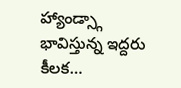హ్యాండ్స్గా భావిస్తున్న ఇద్దరు కీలక…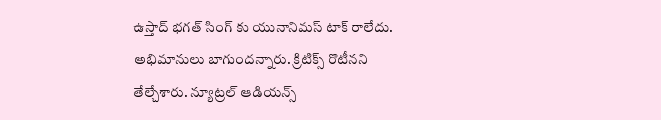ఉస్తాద్ భగత్ సింగ్ కు యునానిమస్ టాక్ రాలేదు. అభిమానులు బాగుందన్నారు. క్రిటిక్స్ రొటీనని తేల్చేశారు. న్యూట్రల్ ఆడియన్స్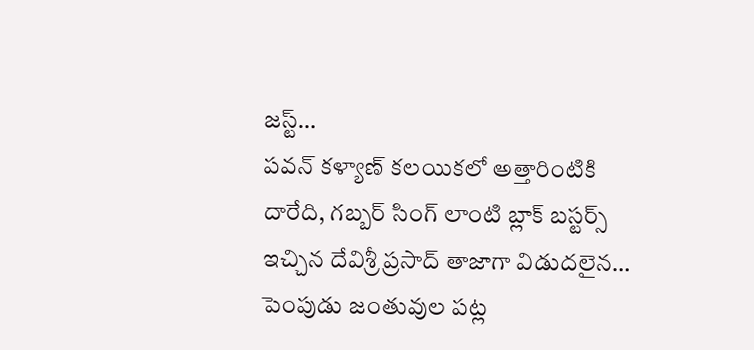జస్ట్…
పవన్ కళ్యాణ్ కలయికలో అత్తారింటికి దారేది, గబ్బర్ సింగ్ లాంటి బ్లాక్ బస్టర్స్ ఇచ్చిన దేవిశ్రీ ప్రసాద్ తాజాగా విడుదలైన…
పెంపుడు జంతువుల పట్ల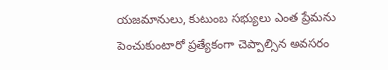యజమానులు, కుటుంబ సభ్యులు ఎంత ప్రేమను పెంచుకుంటారో ప్రత్యేకంగా చెప్పాల్సిన అవసరం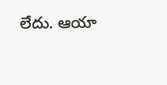లేదు. ఆయా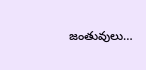జంతువులు…